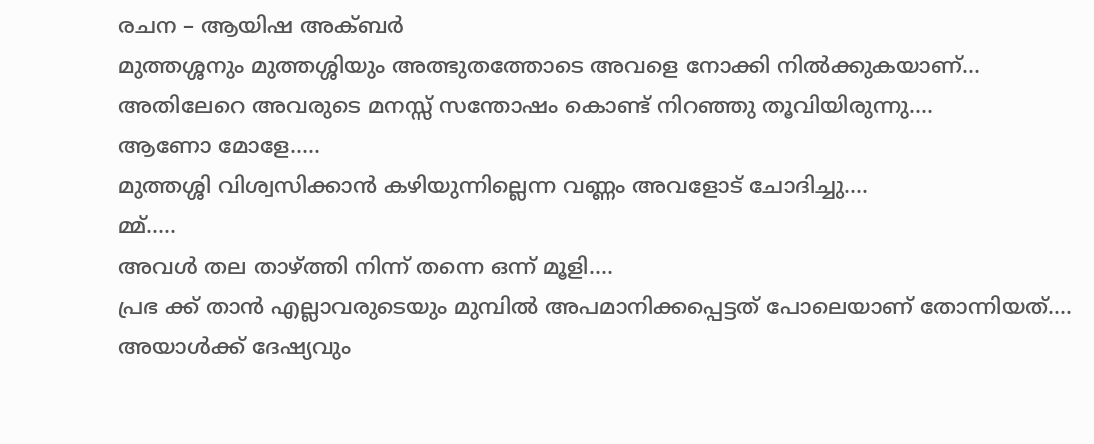രചന – ആയിഷ അക്ബർ
മുത്തശ്ശനും മുത്തശ്ശിയും അത്ഭുതത്തോടെ അവളെ നോക്കി നിൽക്കുകയാണ്…
അതിലേറെ അവരുടെ മനസ്സ് സന്തോഷം കൊണ്ട് നിറഞ്ഞു തൂവിയിരുന്നു….
ആണോ മോളേ…..
മുത്തശ്ശി വിശ്വസിക്കാൻ കഴിയുന്നില്ലെന്ന വണ്ണം അവളോട് ചോദിച്ചു….
മ്മ്…..
അവൾ തല താഴ്ത്തി നിന്ന് തന്നെ ഒന്ന് മൂളി….
പ്രഭ ക്ക് താൻ എല്ലാവരുടെയും മുമ്പിൽ അപമാനിക്കപ്പെട്ടത് പോലെയാണ് തോന്നിയത്….
അയാൾക്ക് ദേഷ്യവും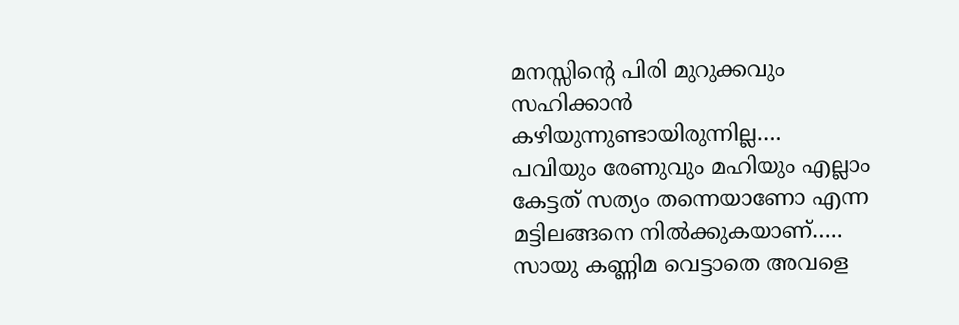മനസ്സിന്റെ പിരി മുറുക്കവും സഹിക്കാൻ കഴിയുന്നുണ്ടായിരുന്നില്ല….
പവിയും രേണുവും മഹിയും എല്ലാം കേട്ടത് സത്യം തന്നെയാണോ എന്ന മട്ടിലങ്ങനെ നിൽക്കുകയാണ്…..
സായു കണ്ണിമ വെട്ടാതെ അവളെ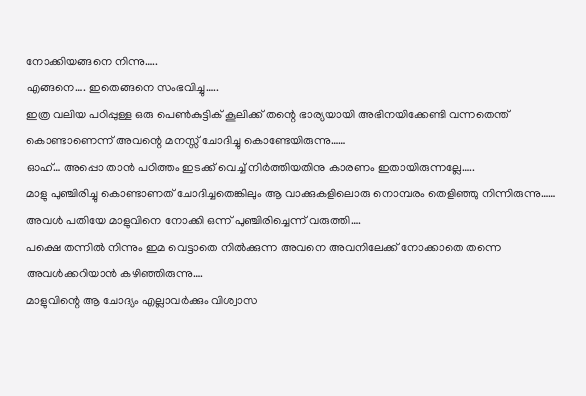നോക്കിയങ്ങനെ നിന്നു…..
എങ്ങനെ…. ഇതെങ്ങനെ സംഭവിച്ചു…..
ഇത്ര വലിയ പഠിപ്പുള്ള ഒരു പെൺകുട്ടിക് കൂലിക്ക് തന്റെ ഭാര്യയായി അഭിനയിക്കേണ്ടി വന്നതെന്ത് കൊണ്ടാണെന്ന് അവന്റെ മനസ്സ് ചോദിച്ചു കൊണ്ടേയിരുന്നു……
ഓഹ്… അപ്പൊ താൻ പഠിത്തം ഇടക്ക് വെച്ച് നിർത്തിയതിനു കാരണം ഇതായിരുന്നല്ലേ…..
മാളു പുഞ്ചിരിച്ചു കൊണ്ടാണത് ചോദിച്ചതെങ്കിലും ആ വാക്കുകളിലൊരു നൊമ്പരം തെളിഞ്ഞു നിന്നിരുന്നു……
അവൾ പതിയേ മാളുവിനെ നോക്കി ഒന്ന് പുഞ്ചിരിച്ചെന്ന് വരുത്തി….
പക്ഷെ തന്നിൽ നിന്നും ഇമ വെട്ടാതെ നിൽക്കുന്ന അവനെ അവനിലേക്ക് നോക്കാതെ തന്നെ അവൾക്കറിയാൻ കഴിഞ്ഞിരുന്നു….
മാളുവിന്റെ ആ ചോദ്യം എല്ലാവർക്കും വിശ്വാസ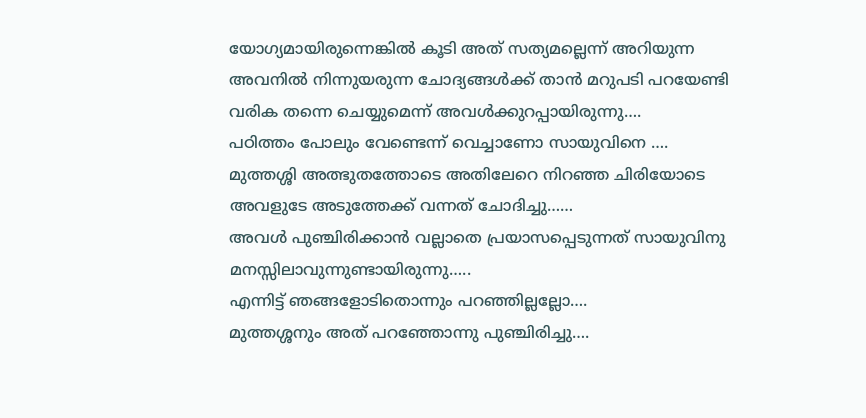യോഗ്യമായിരുന്നെങ്കിൽ കൂടി അത് സത്യമല്ലെന്ന് അറിയുന്ന അവനിൽ നിന്നുയരുന്ന ചോദ്യങ്ങൾക്ക് താൻ മറുപടി പറയേണ്ടി വരിക തന്നെ ചെയ്യുമെന്ന് അവൾക്കുറപ്പായിരുന്നു….
പഠിത്തം പോലും വേണ്ടെന്ന് വെച്ചാണോ സായുവിനെ ….
മുത്തശ്ശി അത്ഭുതത്തോടെ അതിലേറെ നിറഞ്ഞ ചിരിയോടെ അവളുടേ അടുത്തേക്ക് വന്നത് ചോദിച്ചു……
അവൾ പുഞ്ചിരിക്കാൻ വല്ലാതെ പ്രയാസപ്പെടുന്നത് സായുവിനു മനസ്സിലാവുന്നുണ്ടായിരുന്നു…..
എന്നിട്ട് ഞങ്ങളോടിതൊന്നും പറഞ്ഞില്ലല്ലോ….
മുത്തശ്ശനും അത് പറഞ്ഞോന്നു പുഞ്ചിരിച്ചു….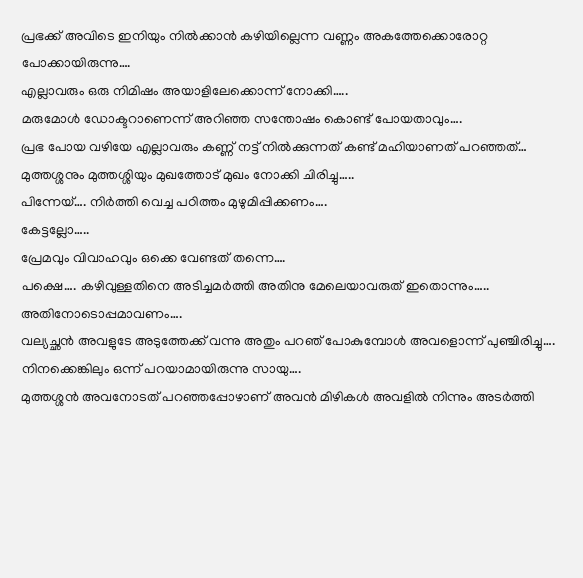പ്രഭക്ക് അവിടെ ഇനിയും നിൽക്കാൻ കഴിയില്ലെന്ന വണ്ണം അകത്തേക്കൊരോറ്റ പോക്കായിരുന്നു….
എല്ലാവരും ഒരു നിമിഷം അയാളിലേക്കൊന്ന് നോക്കി…..
മരുമോൾ ഡോക്ടറാണെന്ന് അറിഞ്ഞ സന്തോഷം കൊണ്ട് പോയതാവും….
പ്രഭ പോയ വഴിയേ എല്ലാവരും കണ്ണ് നട്ട് നിൽക്കുന്നത് കണ്ട് മഹിയാണത് പറഞ്ഞത്…
മുത്തശ്ശനും മുത്തശ്ശിയും മുഖത്തോട് മുഖം നോക്കി ചിരിച്ചു…..
പിന്നേയ്…. നിർത്തി വെച്ച പഠിത്തം മുഴുമിപ്പിക്കണം….
കേട്ടല്ലോ…..
പ്രേമവും വിവാഹവും ഒക്കെ വേണ്ടത് തന്നെ….
പക്ഷെ…. കഴിവുള്ളതിനെ അടിച്ചമർത്തി അതിനു മേലെയാവരുത് ഇതൊന്നും….. അതിനോടൊപ്പമാവണം….
വല്യച്ഛൻ അവളുടേ അടുത്തേക്ക് വന്നു അതും പറഞ് പോകുമ്പോൾ അവളൊന്ന് പുഞ്ചിരിച്ചു….
നിനക്കെങ്കിലും ഒന്ന് പറയാമായിരുന്നു സായു….
മുത്തശ്ശൻ അവനോടത് പറഞ്ഞപ്പോഴാണ് അവൻ മിഴികൾ അവളിൽ നിന്നും അടർത്തി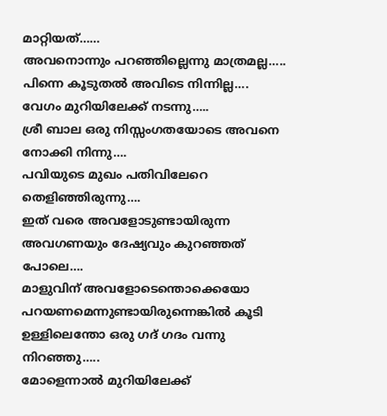മാറ്റിയത്……
അവനൊന്നും പറഞ്ഞില്ലെന്നു മാത്രമല്ല…..
പിന്നെ കൂടുതൽ അവിടെ നിന്നില്ല….
വേഗം മുറിയിലേക്ക് നടന്നു…..
ശ്രീ ബാല ഒരു നിസ്സംഗതയോടെ അവനെ നോക്കി നിന്നു….
പവിയുടെ മുഖം പതിവിലേറെ തെളിഞ്ഞിരുന്നു….
ഇത് വരെ അവളോടുണ്ടായിരുന്ന അവഗണയും ദേഷ്യവും കുറഞ്ഞത് പോലെ….
മാളുവിന് അവളോടെന്തൊക്കെയോ പറയണമെന്നുണ്ടായിരുന്നെങ്കിൽ കൂടി ഉള്ളിലെന്തോ ഒരു ഗദ് ഗദം വന്നു നിറഞ്ഞു…..
മോളെന്നാൽ മുറിയിലേക്ക്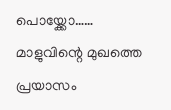പൊയ്ക്കോ……
മാളുവിന്റെ മുഖത്തെ പ്രയാസം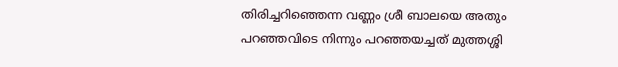തിരിച്ചറിഞ്ഞെന്ന വണ്ണം ശ്രീ ബാലയെ അതും പറഞ്ഞവിടെ നിന്നും പറഞ്ഞയച്ചത് മുത്തശ്ശി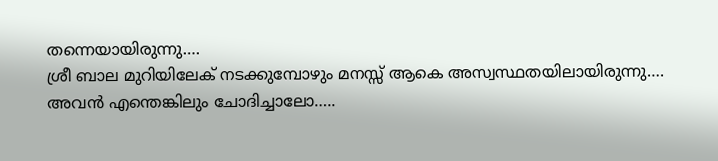തന്നെയായിരുന്നു….
ശ്രീ ബാല മുറിയിലേക് നടക്കുമ്പോഴും മനസ്സ് ആകെ അസ്വസ്ഥതയിലായിരുന്നു….
അവൻ എന്തെങ്കിലും ചോദിച്ചാലോ…..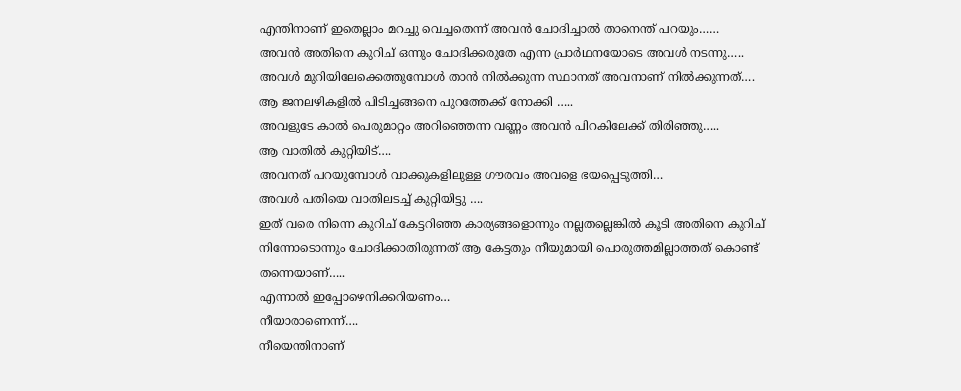എന്തിനാണ് ഇതെല്ലാം മറച്ചു വെച്ചതെന്ന് അവൻ ചോദിച്ചാൽ താനെന്ത് പറയും……
അവൻ അതിനെ കുറിച് ഒന്നും ചോദിക്കരുതേ എന്ന പ്രാർഥനയോടെ അവൾ നടന്നു…..
അവൾ മുറിയിലേക്കെത്തുമ്പോൾ താൻ നിൽക്കുന്ന സ്ഥാനത് അവനാണ് നിൽക്കുന്നത്….
ആ ജനലഴികളിൽ പിടിച്ചങ്ങനെ പുറത്തേക്ക് നോക്കി …..
അവളുടേ കാൽ പെരുമാറ്റം അറിഞ്ഞെന്ന വണ്ണം അവൻ പിറകിലേക്ക് തിരിഞ്ഞു…..
ആ വാതിൽ കുറ്റിയിട്….
അവനത് പറയുമ്പോൾ വാക്കുകളിലുള്ള ഗൗരവം അവളെ ഭയപ്പെടുത്തി…
അവൾ പതിയെ വാതിലടച്ച് കുറ്റിയിട്ടു ….
ഇത് വരെ നിന്നെ കുറിച് കേട്ടറിഞ്ഞ കാര്യങ്ങളൊന്നും നല്ലതല്ലെങ്കിൽ കൂടി അതിനെ കുറിച് നിന്നോടൊന്നും ചോദിക്കാതിരുന്നത് ആ കേട്ടതും നീയുമായി പൊരുത്തമില്ലാത്തത് കൊണ്ട് തന്നെയാണ്…..
എന്നാൽ ഇപ്പോഴെനിക്കറിയണം…
നീയാരാണെന്ന്….
നീയെന്തിനാണ്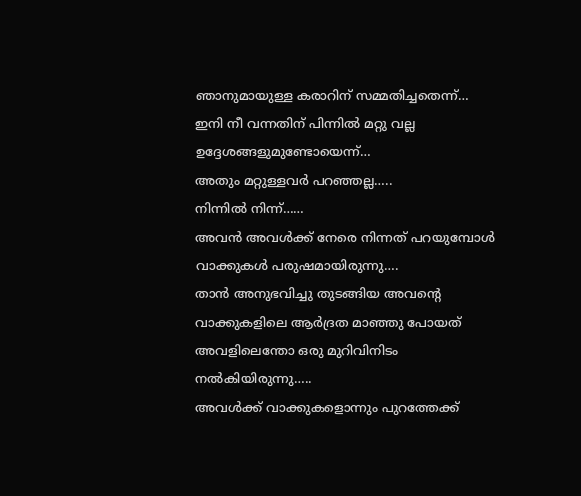ഞാനുമായുള്ള കരാറിന് സമ്മതിച്ചതെന്ന്…
ഇനി നീ വന്നതിന് പിന്നിൽ മറ്റു വല്ല ഉദ്ദേശങ്ങളുമുണ്ടോയെന്ന്…
അതും മറ്റുള്ളവർ പറഞ്ഞല്ല…..
നിന്നിൽ നിന്ന്……
അവൻ അവൾക്ക് നേരെ നിന്നത് പറയുമ്പോൾ വാക്കുകൾ പരുഷമായിരുന്നു….
താൻ അനുഭവിച്ചു തുടങ്ങിയ അവന്റെ വാക്കുകളിലെ ആർദ്രത മാഞ്ഞു പോയത് അവളിലെന്തോ ഒരു മുറിവിനിടം നൽകിയിരുന്നു…..
അവൾക്ക് വാക്കുകളൊന്നും പുറത്തേക്ക്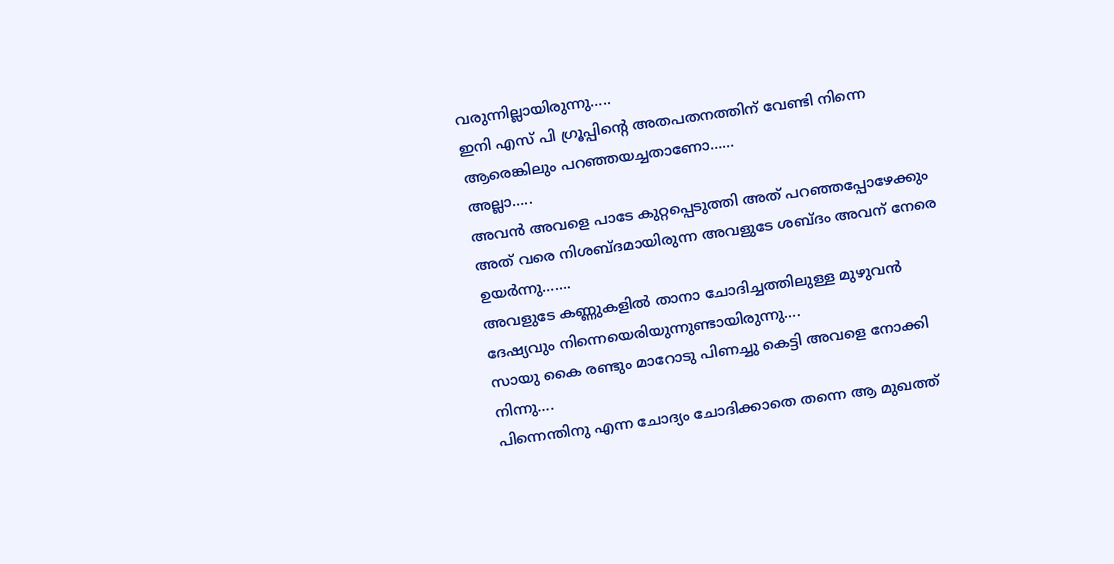വരുന്നില്ലായിരുന്നു…..
ഇനി എസ് പി ഗ്രൂപ്പിന്റെ അതപതനത്തിന് വേണ്ടി നിന്നെ ആരെങ്കിലും പറഞ്ഞയച്ചതാണോ……
അല്ലാ…..
അവൻ അവളെ പാടേ കുറ്റപ്പെടുത്തി അത് പറഞ്ഞപ്പോഴേക്കും അത് വരെ നിശബ്ദമായിരുന്ന അവളുടേ ശബ്ദം അവന് നേരെ ഉയർന്നു…….
അവളുടേ കണ്ണുകളിൽ താനാ ചോദിച്ചത്തിലുള്ള മുഴുവൻ ദേഷ്യവും നിന്നെയെരിയുന്നുണ്ടായിരുന്നു….
സായു കൈ രണ്ടും മാറോടു പിണച്ചു കെട്ടി അവളെ നോക്കി നിന്നു….
പിന്നെന്തിനു എന്ന ചോദ്യം ചോദിക്കാതെ തന്നെ ആ മുഖത്ത്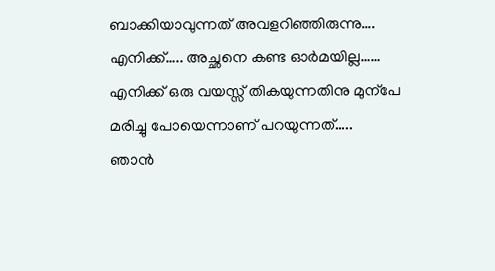ബാക്കിയാവുന്നത് അവളറിഞ്ഞിരുന്നു….
എനിക്ക്….. അച്ഛനെ കണ്ട ഓർമയില്ല……
എനിക്ക് ഒരു വയസ്സ് തികയുന്നതിനു മുന്പേ മരിച്ചു പോയെന്നാണ് പറയുന്നത്…..
ഞാൻ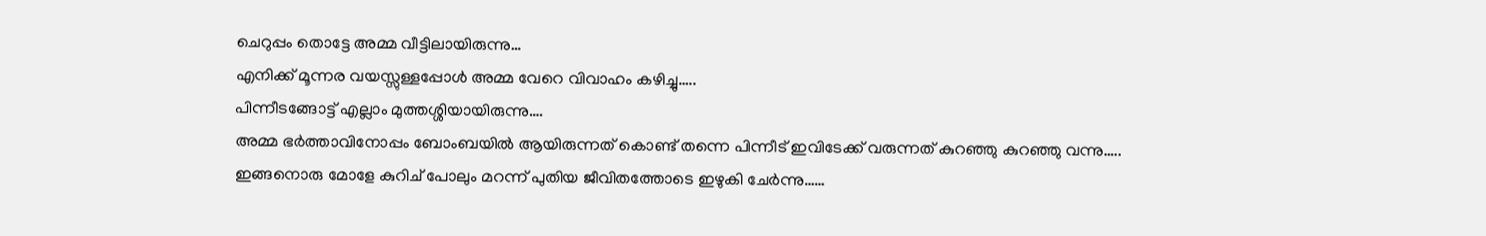ചെറുപ്പം തൊട്ടേ അമ്മ വീട്ടിലായിരുന്നു…
എനിക്ക് മൂന്നര വയസ്സുള്ളപ്പോൾ അമ്മ വേറെ വിവാഹം കഴിച്ചു…..
പിന്നീടങ്ങോട്ട് എല്ലാം മുത്തശ്ശിയായിരുന്നു….
അമ്മ ഭർത്താവിനോപ്പം ബോംബയിൽ ആയിരുന്നത് കൊണ്ട് തന്നെ പിന്നീട് ഇവിടേക്ക് വരുന്നത് കുറഞ്ഞു കുറഞ്ഞു വന്നു…..
ഇങ്ങനൊരു മോളേ കുറിച് പോലും മറന്ന് പുതിയ ജീവിതത്തോടെ ഇഴുകി ചേർന്നു……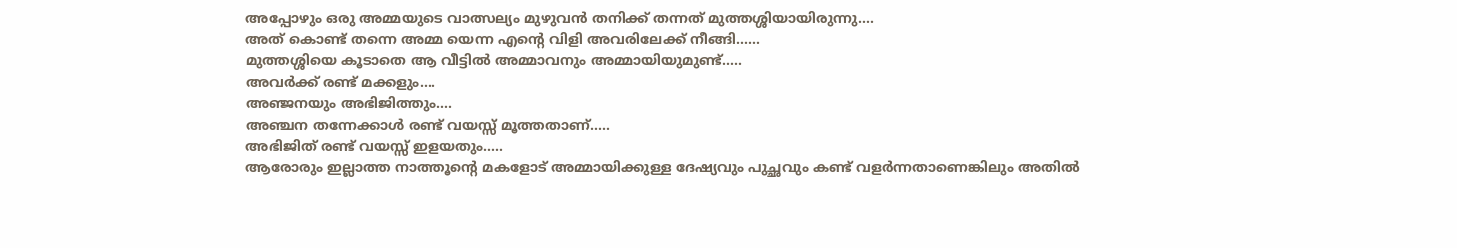അപ്പോഴും ഒരു അമ്മയുടെ വാത്സല്യം മുഴുവൻ തനിക്ക് തന്നത് മുത്തശ്ശിയായിരുന്നു….
അത് കൊണ്ട് തന്നെ അമ്മ യെന്ന എന്റെ വിളി അവരിലേക്ക് നീങ്ങി……
മുത്തശ്ശിയെ കൂടാതെ ആ വീട്ടിൽ അമ്മാവനും അമ്മായിയുമുണ്ട്…..
അവർക്ക് രണ്ട് മക്കളും….
അഞ്ജനയും അഭിജിത്തും….
അഞ്ചന തന്നേക്കാൾ രണ്ട് വയസ്സ് മൂത്തതാണ്…..
അഭിജിത് രണ്ട് വയസ്സ് ഇളയതും…..
ആരോരും ഇല്ലാത്ത നാത്തൂന്റെ മകളോട് അമ്മായിക്കുള്ള ദേഷ്യവും പുച്ഛവും കണ്ട് വളർന്നതാണെങ്കിലും അതിൽ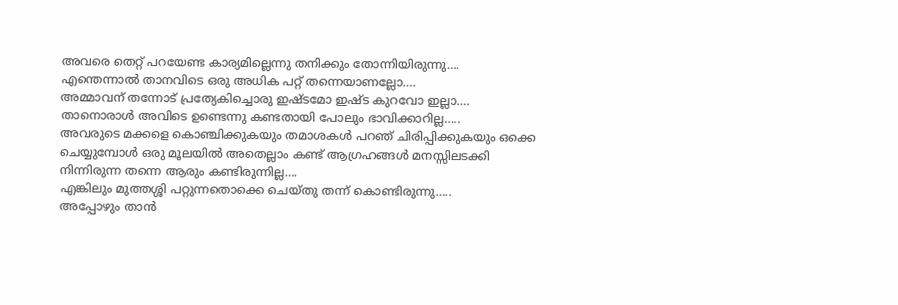അവരെ തെറ്റ് പറയേണ്ട കാര്യമില്ലെന്നു തനിക്കും തോന്നിയിരുന്നു….
എന്തെന്നാൽ താനവിടെ ഒരു അധിക പറ്റ് തന്നെയാണല്ലോ….
അമ്മാവന് തന്നോട് പ്രത്യേകിച്ചൊരു ഇഷ്ടമോ ഇഷ്ട കുറവോ ഇല്ലാ….
താനൊരാൾ അവിടെ ഉണ്ടെന്നു കണ്ടതായി പോലും ഭാവിക്കാറില്ല…..
അവരുടെ മക്കളെ കൊഞ്ചിക്കുകയും തമാശകൾ പറഞ് ചിരിപ്പിക്കുകയും ഒക്കെ ചെയ്യുമ്പോൾ ഒരു മൂലയിൽ അതെല്ലാം കണ്ട് ആഗ്രഹങ്ങൾ മനസ്സിലടക്കി നിന്നിരുന്ന തന്നെ ആരും കണ്ടിരുന്നില്ല….
എങ്കിലും മുത്തശ്ശി പറ്റുന്നതൊക്കെ ചെയ്തു തന്ന് കൊണ്ടിരുന്നു…..
അപ്പോഴും താൻ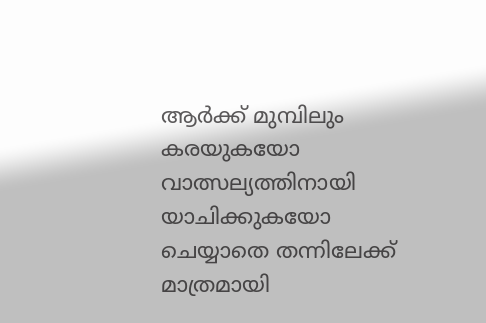ആർക്ക് മുമ്പിലും കരയുകയോ വാത്സല്യത്തിനായി യാചിക്കുകയോ ചെയ്യാതെ തന്നിലേക്ക് മാത്രമായി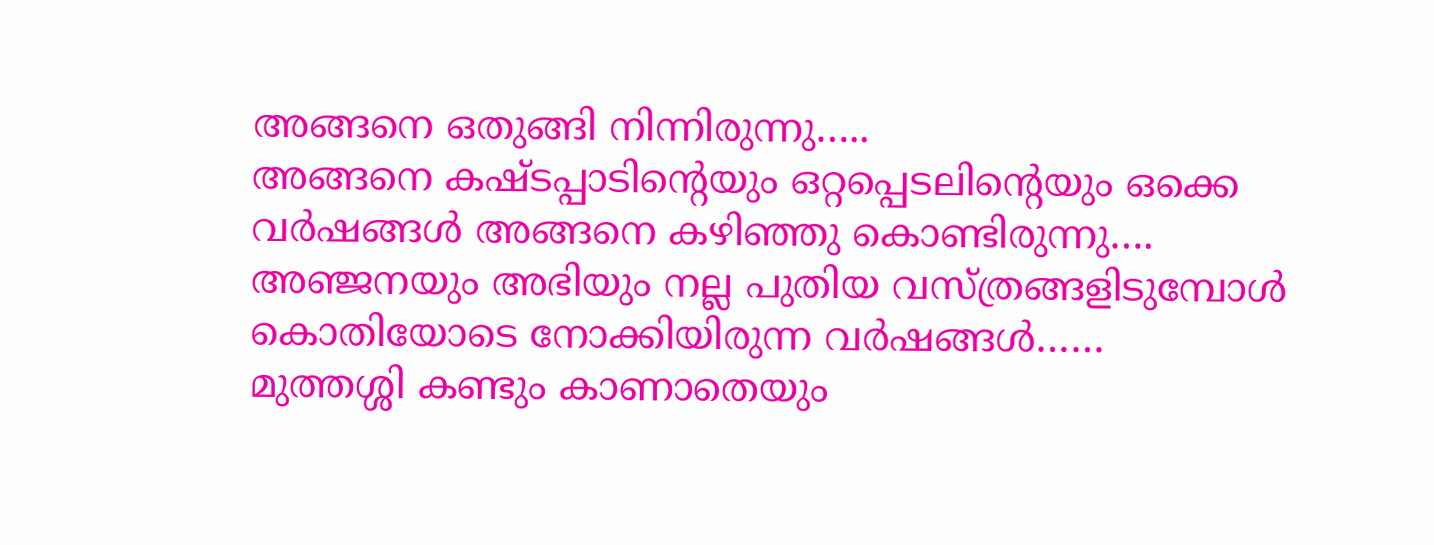അങ്ങനെ ഒതുങ്ങി നിന്നിരുന്നു…..
അങ്ങനെ കഷ്ടപ്പാടിന്റെയും ഒറ്റപ്പെടലിന്റെയും ഒക്കെ വർഷങ്ങൾ അങ്ങനെ കഴിഞ്ഞു കൊണ്ടിരുന്നു….
അഞ്ജനയും അഭിയും നല്ല പുതിയ വസ്ത്രങ്ങളിടുമ്പോൾ കൊതിയോടെ നോക്കിയിരുന്ന വർഷങ്ങൾ……
മുത്തശ്ശി കണ്ടും കാണാതെയും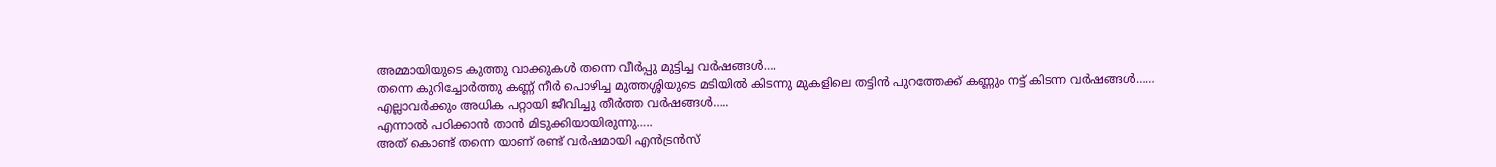അമ്മായിയുടെ കുത്തു വാക്കുകൾ തന്നെ വീർപ്പു മുട്ടിച്ച വർഷങ്ങൾ….
തന്നെ കുറിച്ചോർത്തു കണ്ണ് നീർ പൊഴിച്ച മുത്തശ്ശിയുടെ മടിയിൽ കിടന്നു മുകളിലെ തട്ടിൻ പുറത്തേക്ക് കണ്ണും നട്ട് കിടന്ന വർഷങ്ങൾ……
എല്ലാവർക്കും അധിക പറ്റായി ജീവിച്ചു തീർത്ത വർഷങ്ങൾ…..
എന്നാൽ പഠിക്കാൻ താൻ മിടുക്കിയായിരുന്നു…..
അത് കൊണ്ട് തന്നെ യാണ് രണ്ട് വർഷമായി എൻട്രൻസ്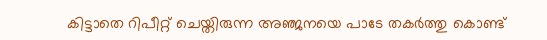കിട്ടാതെ റിപീറ്റ് ചെയ്തിരുന്ന അഞ്ജനയെ പാടേ തകർത്തു കൊണ്ട്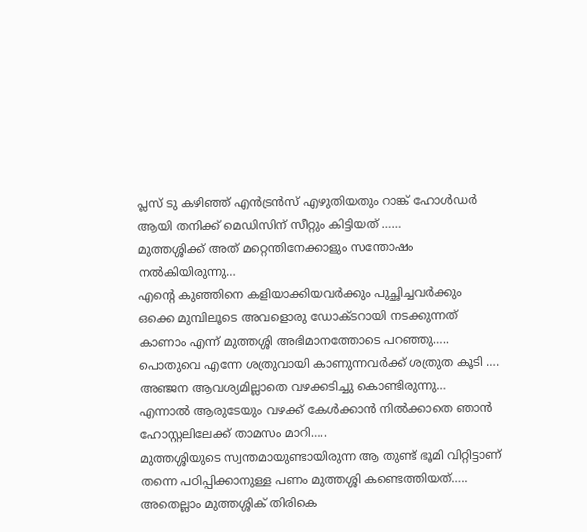പ്ലസ് ടു കഴിഞ്ഞ് എൻട്രൻസ് എഴുതിയതും റാങ്ക് ഹോൾഡർ ആയി തനിക്ക് മെഡിസിന് സീറ്റും കിട്ടിയത് ……
മുത്തശ്ശിക്ക് അത് മറ്റെന്തിനേക്കാളും സന്തോഷം നൽകിയിരുന്നു…
എന്റെ കുഞ്ഞിനെ കളിയാക്കിയവർക്കും പുച്ഛിച്ചവർക്കും ഒക്കെ മുമ്പിലൂടെ അവളൊരു ഡോക്ടറായി നടക്കുന്നത് കാണാം എന്ന് മുത്തശ്ശി അഭിമാനത്തോടെ പറഞ്ഞു…..
പൊതുവെ എന്നേ ശത്രുവായി കാണുന്നവർക്ക് ശത്രുത കൂടി ….
അഞ്ജന ആവശ്യമില്ലാതെ വഴക്കടിച്ചു കൊണ്ടിരുന്നു…
എന്നാൽ ആരുടേയും വഴക്ക് കേൾക്കാൻ നിൽക്കാതെ ഞാൻ ഹോസ്റ്റലിലേക്ക് താമസം മാറി…..
മുത്തശ്ശിയുടെ സ്വന്തമായുണ്ടായിരുന്ന ആ തുണ്ട് ഭൂമി വിറ്റിട്ടാണ് തന്നെ പഠിപ്പിക്കാനുള്ള പണം മുത്തശ്ശി കണ്ടെത്തിയത്…..
അതെല്ലാം മുത്തശ്ശിക് തിരികെ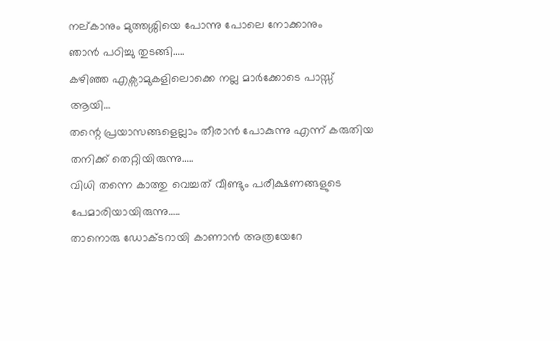നല്കാനും മുത്തശ്ശിയെ പോന്നു പോലെ നോക്കാനും
ഞാൻ പഠിച്ചു തുടങ്ങി…..
കഴിഞ്ഞ എക്സാമുകളിലൊക്കെ നല്ല മാർക്കോടെ പാസ്സ് ആയി…
തന്റെ പ്രയാസങ്ങളെല്ലാം തീരാൻ പോകുന്നു എന്ന് കരുതിയ തനിക്ക് തെറ്റിയിരുന്നു…..
വിധി തന്നെ കാത്തു വെച്ചത് വീണ്ടും പരീക്ഷണങ്ങളുടെ പേമാരിയായിരുന്നു…..
താനൊരു ഡോക്ടറായി കാണാൻ അത്രയേറേ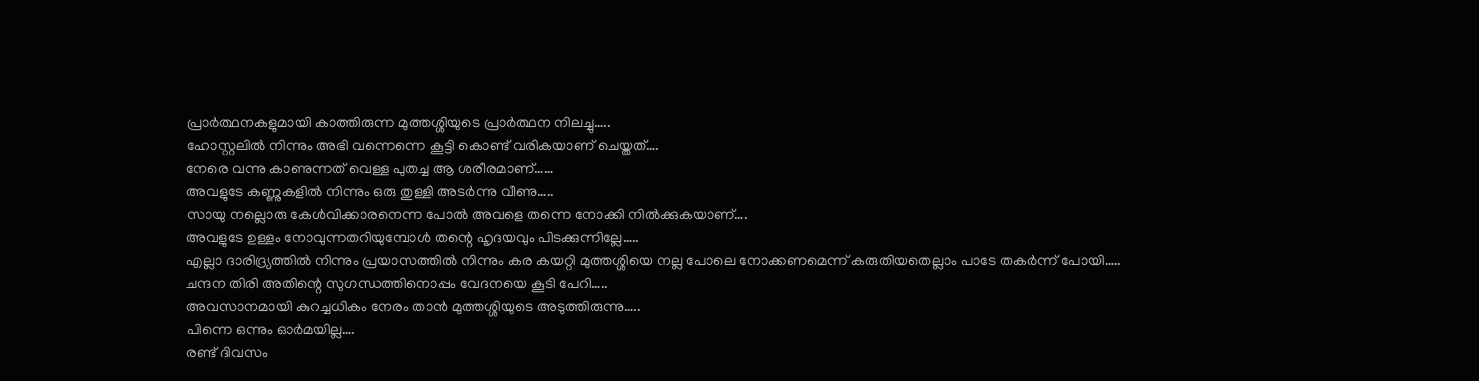പ്രാർത്ഥനകളുമായി കാത്തിരുന്ന മുത്തശ്ശിയുടെ പ്രാർത്ഥന നിലച്ചു…..
ഹോസ്റ്റലിൽ നിന്നും അഭി വന്നെന്നെ കൂട്ടി കൊണ്ട് വരികയാണ് ചെയ്തത്….
നേരെ വന്നു കാണുന്നത് വെള്ള പുതച്ച ആ ശരീരമാണ്……
അവളുടേ കണ്ണുകളിൽ നിന്നും ഒരു തുള്ളി അടർന്നു വീണു…..
സായു നല്ലൊരു കേൾവിക്കാരനെന്ന പോൽ അവളെ തന്നെ നോക്കി നിൽക്കുകയാണ്….
അവളുടേ ഉള്ളം നോവുന്നതറിയുമ്പോൾ തന്റെ ഹൃദയവും പിടക്കുന്നില്ലേ…..
എല്ലാ ദാരിദ്ര്യത്തിൽ നിന്നും പ്രയാസത്തിൽ നിന്നും കര കയറ്റി മുത്തശ്ശിയെ നല്ല പോലെ നോക്കണമെന്ന് കരുതിയതെല്ലാം പാടേ തകർന്ന് പോയി…..
ചന്ദന തിരി അതിന്റെ സുഗന്ധത്തിനൊപ്പം വേദനയെ കൂടി പേറി…..
അവസാനമായി കുറച്ചധികം നേരം താൻ മുത്തശ്ശിയുടെ അടുത്തിരുന്നു…..
പിന്നെ ഒന്നും ഓർമയില്ല….
രണ്ട് ദിവസം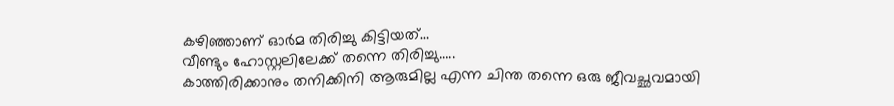കഴിഞ്ഞാണ് ഓർമ തിരിച്ചു കിട്ടിയത്…
വീണ്ടും ഹോസ്റ്റലിലേക്ക് തന്നെ തിരിച്ചു…..
കാത്തിരിക്കാനും തനിക്കിനി ആരുമില്ല എന്ന ചിന്ത തന്നെ ഒരു ജീവച്ഛവമായി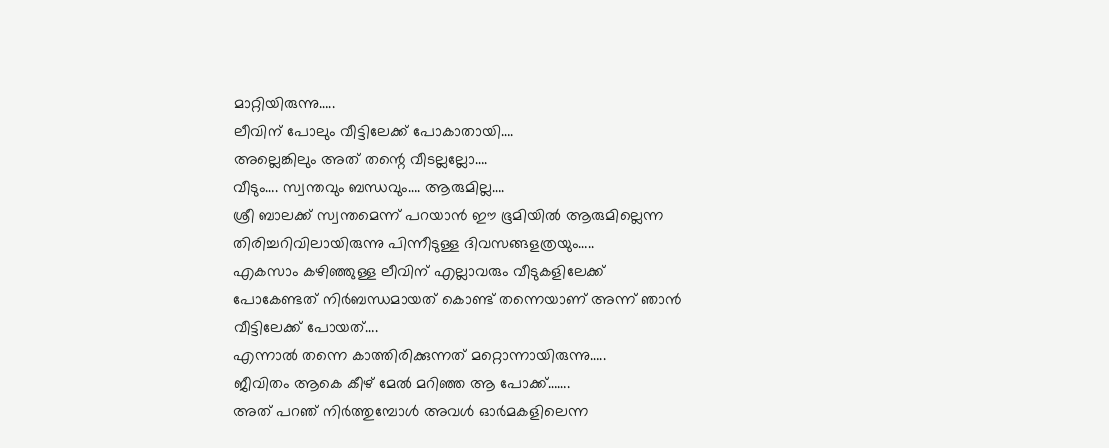മാറ്റിയിരുന്നു…..
ലീവിന് പോലും വീട്ടിലേക്ക് പോകാതായി….
അല്ലെങ്കിലും അത് തന്റെ വീടല്ലല്ലോ….
വീടും…. സ്വന്തവും ബന്ധവും…. ആരുമില്ല….
ശ്രീ ബാലക്ക് സ്വന്തമെന്ന് പറയാൻ ഈ ഭൂമിയിൽ ആരുമില്ലെന്ന തിരിച്ചറിവിലായിരുന്നു പിന്നീടുള്ള ദിവസങ്ങളത്രയും…..
എകസാം കഴിഞ്ഞുള്ള ലീവിന് എല്ലാവരും വീടുകളിലേക്ക് പോകേണ്ടത് നിർബന്ധമായത് കൊണ്ട് തന്നെയാണ് അന്ന് ഞാൻ വീട്ടിലേക്ക് പോയത്….
എന്നാൽ തന്നെ കാത്തിരിക്കുന്നത് മറ്റൊന്നായിരുന്നു…..
ജീവിതം ആകെ കീഴ് മേൽ മറിഞ്ഞ ആ പോക്ക്…….
അത് പറഞ് നിർത്തുമ്പോൾ അവൾ ഓർമകളിലെന്ന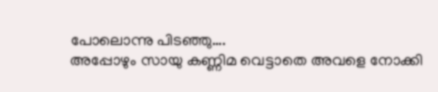പോലൊന്നു പിടഞ്ഞു….
അപ്പോഴും സായു കണ്ണിമ വെട്ടാതെ അവളെ നോക്കി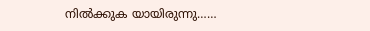നിൽക്കുക യായിരുന്നു……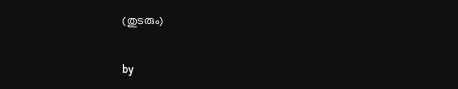(തുടരും)

by